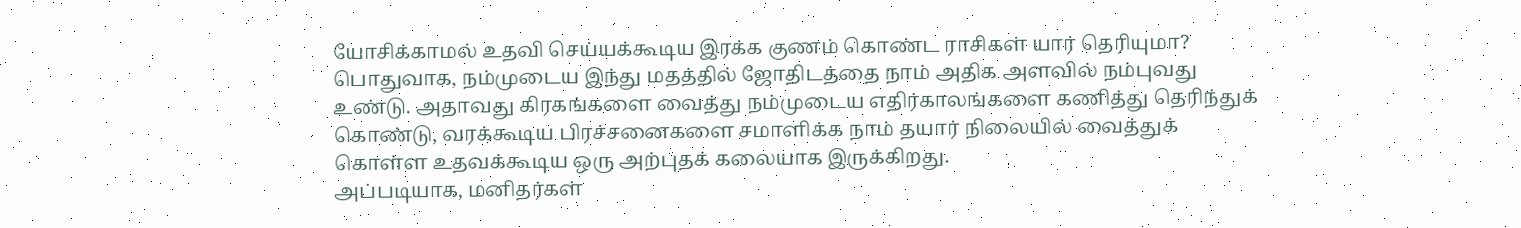யோசிக்காமல் உதவி செய்யக்கூடிய இரக்க குணம் கொண்ட ராசிகள் யார் தெரியுமா?
பொதுவாக, நம்முடைய இந்து மதத்தில் ஜோதிடத்தை நாம் அதிக அளவில் நம்புவது உண்டு. அதாவது கிரகங்களை வைத்து நம்முடைய எதிர்காலங்களை கணித்து தெரிந்துக் கொண்டு, வரக்கூடிய பிரச்சனைகளை சமாளிக்க நாம் தயார் நிலையில் வைத்துக் கொள்ள உதவக்கூடிய ஒரு அற்புதக் கலையாக இருக்கிறது.
அப்படியாக, மனிதர்கள்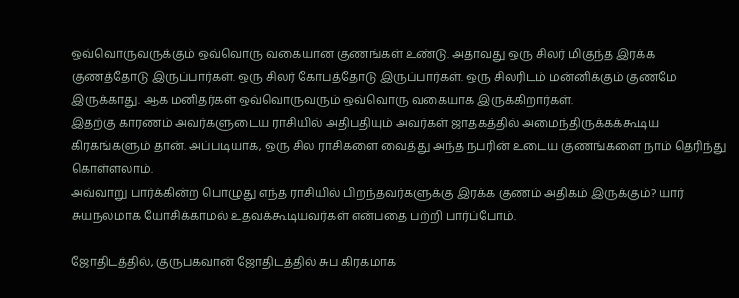ஒவ்வொருவருக்கும் ஒவ்வொரு வகையான குணங்கள் உண்டு. அதாவது ஒரு சிலர் மிகுந்த இரக்க குணத்தோடு இருப்பார்கள். ஒரு சிலர் கோபத்தோடு இருப்பார்கள். ஒரு சிலரிடம் மன்னிக்கும் குணமே இருக்காது. ஆக மனிதர்கள் ஒவ்வொருவரும் ஒவ்வொரு வகையாக இருக்கிறார்கள்.
இதற்கு காரணம் அவர்களுடைய ராசியில் அதிபதியும் அவர்கள் ஜாதகத்தில் அமைந்திருக்கக்கூடிய கிரகங்களும் தான். அப்படியாக, ஒரு சில ராசிகளை வைத்து அந்த நபரின் உடைய குணங்களை நாம் தெரிந்து கொள்ளலாம்.
அவ்வாறு பார்க்கின்ற பொழுது எந்த ராசியில் பிறந்தவர்களுக்கு இரக்க குணம் அதிகம் இருக்கும்? யார் சுயநலமாக யோசிக்காமல் உதவக்கூடியவர்கள் என்பதை பற்றி பார்ப்போம்.

ஜோதிடத்தில், குருபகவான் ஜோதிடத்தில் சுப கிரகமாக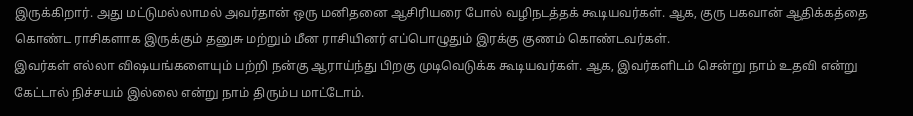இருக்கிறார். அது மட்டுமல்லாமல் அவர்தான் ஒரு மனிதனை ஆசிரியரை போல் வழிநடத்தக் கூடியவர்கள். ஆக, குரு பகவான் ஆதிக்கத்தை கொண்ட ராசிகளாக இருக்கும் தனுசு மற்றும் மீன ராசியினர் எப்பொழுதும் இரக்கு குணம் கொண்டவர்கள்.
இவர்கள் எல்லா விஷயங்களையும் பற்றி நன்கு ஆராய்ந்து பிறகு முடிவெடுக்க கூடியவர்கள். ஆக, இவர்களிடம் சென்று நாம் உதவி என்று கேட்டால் நிச்சயம் இல்லை என்று நாம் திரும்ப மாட்டோம்.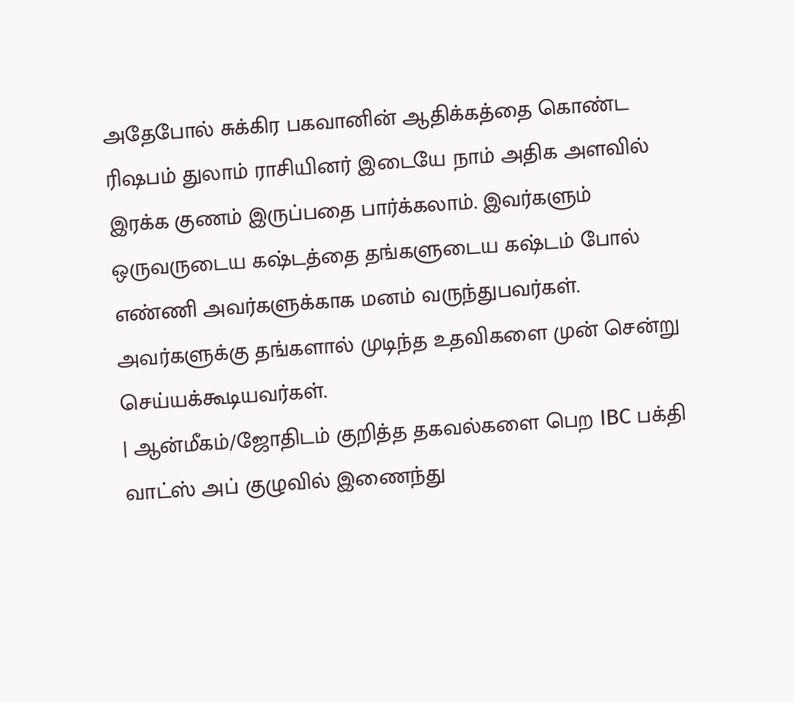அதேபோல் சுக்கிர பகவானின் ஆதிக்கத்தை கொண்ட ரிஷபம் துலாம் ராசியினர் இடையே நாம் அதிக அளவில் இரக்க குணம் இருப்பதை பார்க்கலாம். இவர்களும் ஒருவருடைய கஷ்டத்தை தங்களுடைய கஷ்டம் போல் எண்ணி அவர்களுக்காக மனம் வருந்துபவர்கள். அவர்களுக்கு தங்களால் முடிந்த உதவிகளை முன் சென்று செய்யக்கூடியவர்கள்.
| ஆன்மீகம்/ஜோதிடம் குறித்த தகவல்களை பெற IBC பக்தி வாட்ஸ் அப் குழுவில் இணைந்து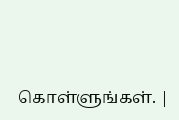கொள்ளுங்கள். |